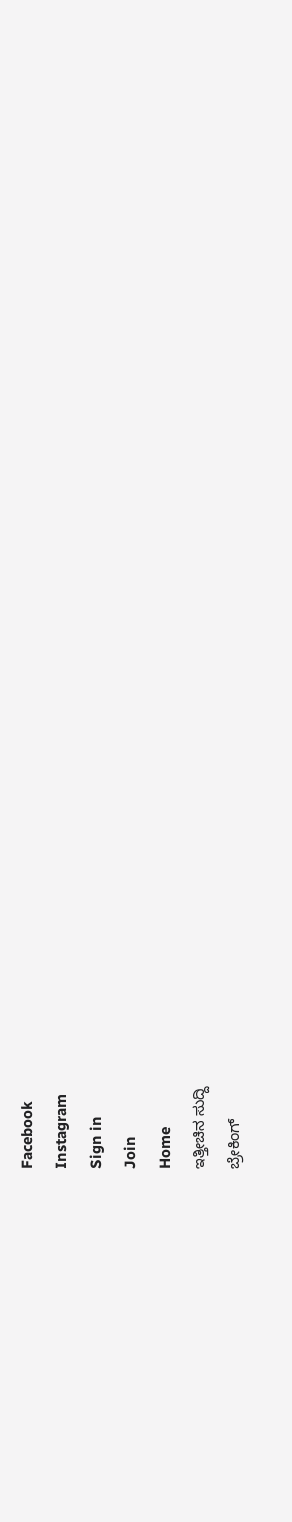Facebook
Instagram
Sign in
Join
Home
ಇತ್ತೀಚಿನ ಸುದ್ದಿ
ಬ್ರೇಕಿಂಗ್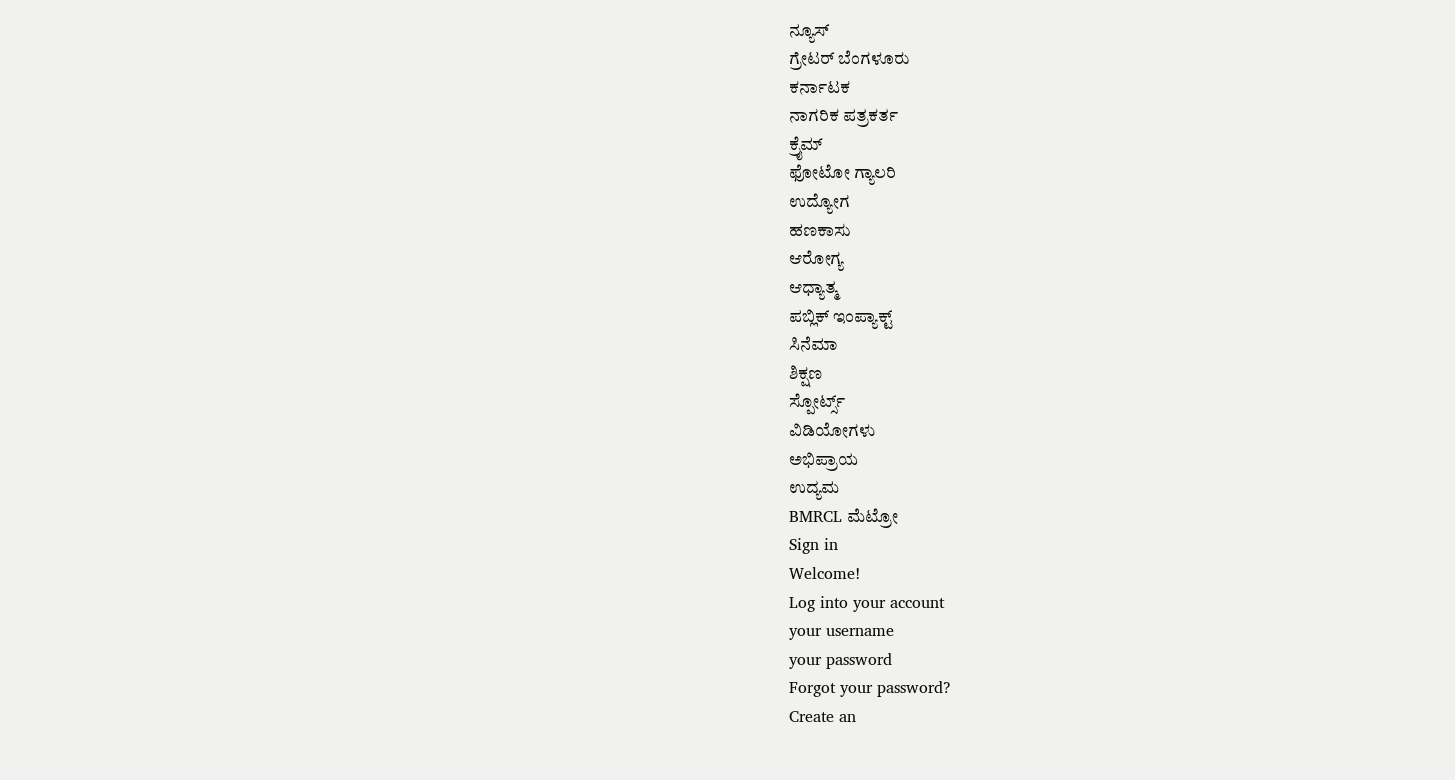ನ್ಯೂಸ್
ಗ್ರೇಟರ್ ಬೆಂಗಳೂರು
ಕರ್ನಾಟಕ
ನಾಗರಿಕ ಪತ್ರಕರ್ತ
ಕ್ರೈಮ್
ಫೋಟೋ ಗ್ಯಾಲರಿ
ಉದ್ಯೋಗ
ಹಣಕಾಸು
ಆರೋಗ್ಯ
ಆಧ್ಯಾತ್ಮ
ಪಬ್ಲಿಕ್ ಇಂಪ್ಯಾಕ್ಟ್
ಸಿನೆಮಾ
ಶಿಕ್ಷಣ
ಸ್ಪೋರ್ಟ್ಸ್
ವಿಡಿಯೋಗಳು
ಅಭಿಪ್ರಾಯ
ಉದ್ಯಮ
BMRCL ಮೆಟ್ರೋ
Sign in
Welcome!
Log into your account
your username
your password
Forgot your password?
Create an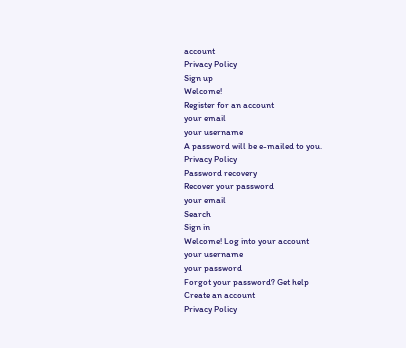account
Privacy Policy
Sign up
Welcome!
Register for an account
your email
your username
A password will be e-mailed to you.
Privacy Policy
Password recovery
Recover your password
your email
Search
Sign in
Welcome! Log into your account
your username
your password
Forgot your password? Get help
Create an account
Privacy Policy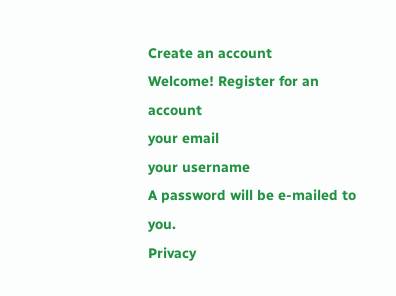Create an account
Welcome! Register for an account
your email
your username
A password will be e-mailed to you.
Privacy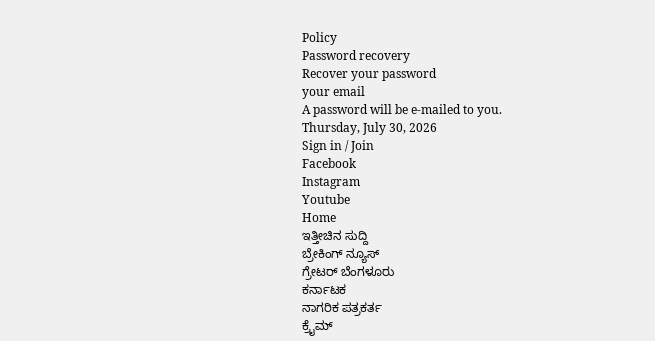Policy
Password recovery
Recover your password
your email
A password will be e-mailed to you.
Thursday, July 30, 2026
Sign in / Join
Facebook
Instagram
Youtube
Home
ಇತ್ತೀಚಿನ ಸುದ್ದಿ
ಬ್ರೇಕಿಂಗ್ ನ್ಯೂಸ್
ಗ್ರೇಟರ್ ಬೆಂಗಳೂರು
ಕರ್ನಾಟಕ
ನಾಗರಿಕ ಪತ್ರಕರ್ತ
ಕ್ರೈಮ್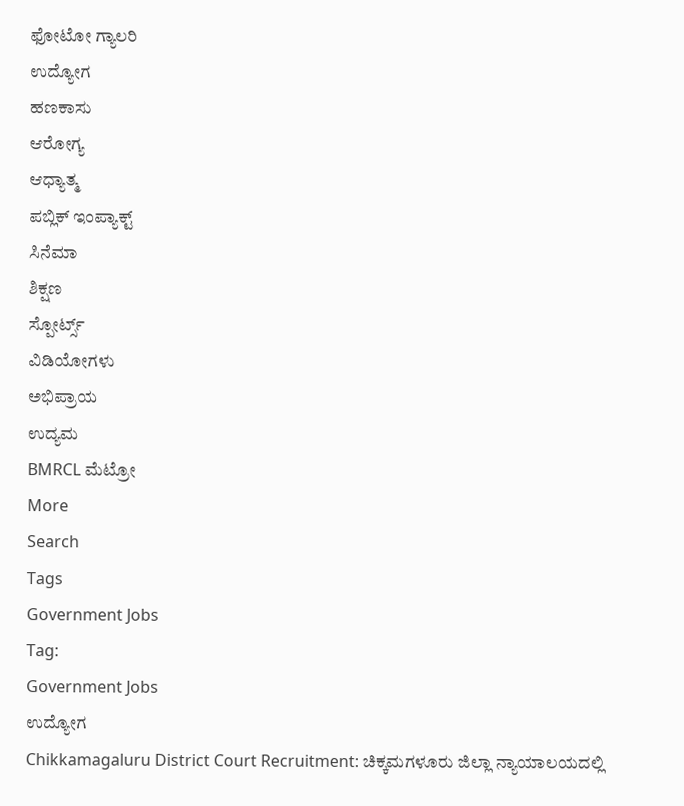ಫೋಟೋ ಗ್ಯಾಲರಿ
ಉದ್ಯೋಗ
ಹಣಕಾಸು
ಆರೋಗ್ಯ
ಆಧ್ಯಾತ್ಮ
ಪಬ್ಲಿಕ್ ಇಂಪ್ಯಾಕ್ಟ್
ಸಿನೆಮಾ
ಶಿಕ್ಷಣ
ಸ್ಪೋರ್ಟ್ಸ್
ವಿಡಿಯೋಗಳು
ಅಭಿಪ್ರಾಯ
ಉದ್ಯಮ
BMRCL ಮೆಟ್ರೋ
More
Search
Tags
Government Jobs
Tag:
Government Jobs
ಉದ್ಯೋಗ
Chikkamagaluru District Court Recruitment: ಚಿಕ್ಕಮಗಳೂರು ಜಿಲ್ಲಾ ನ್ಯಾಯಾಲಯದಲ್ಲಿ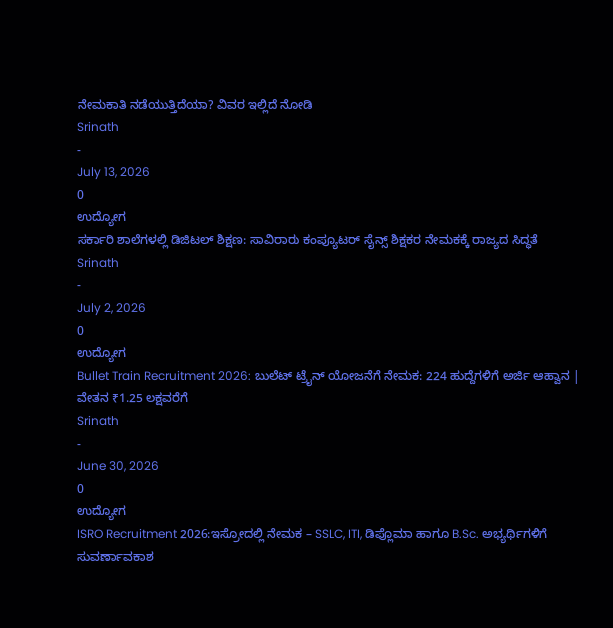ನೇಮಕಾತಿ ನಡೆಯುತ್ತಿದೆಯಾ? ವಿವರ ಇಲ್ಲಿದೆ ನೋಡಿ
Srinath
-
July 13, 2026
0
ಉದ್ಯೋಗ
ಸರ್ಕಾರಿ ಶಾಲೆಗಳಲ್ಲಿ ಡಿಜಿಟಲ್ ಶಿಕ್ಷಣ: ಸಾವಿರಾರು ಕಂಪ್ಯೂಟರ್ ಸೈನ್ಸ್ ಶಿಕ್ಷಕರ ನೇಮಕಕ್ಕೆ ರಾಜ್ಯದ ಸಿದ್ಧತೆ
Srinath
-
July 2, 2026
0
ಉದ್ಯೋಗ
Bullet Train Recruitment 2026: ಬುಲೆಟ್ ಟ್ರೈನ್ ಯೋಜನೆಗೆ ನೇಮಕ: 224 ಹುದ್ದೆಗಳಿಗೆ ಅರ್ಜಿ ಆಹ್ವಾನ | ವೇತನ ₹1.25 ಲಕ್ಷವರೆಗೆ
Srinath
-
June 30, 2026
0
ಉದ್ಯೋಗ
ISRO Recruitment 2026:ಇಸ್ರೋದಲ್ಲಿ ನೇಮಕ – SSLC, ITI, ಡಿಪ್ಲೊಮಾ ಹಾಗೂ B.Sc. ಅಭ್ಯರ್ಥಿಗಳಿಗೆ ಸುವರ್ಣಾವಕಾಶ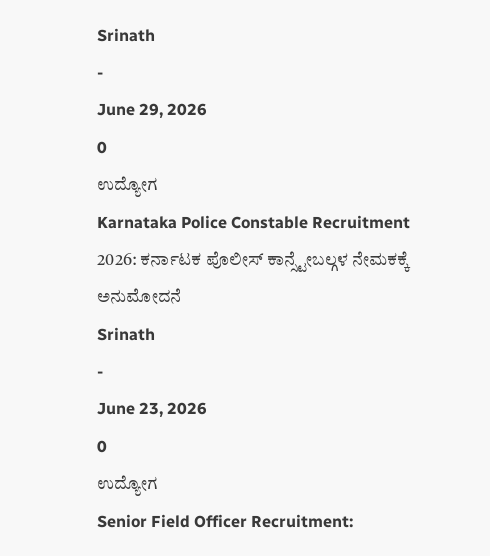Srinath
-
June 29, 2026
0
ಉದ್ಯೋಗ
Karnataka Police Constable Recruitment 2026: ಕರ್ನಾಟಕ ಪೊಲೀಸ್ ಕಾನ್ಸ್ಟೇಬಲ್ಗಳ ನೇಮಕಕ್ಕೆ ಅನುಮೋದನೆ
Srinath
-
June 23, 2026
0
ಉದ್ಯೋಗ
Senior Field Officer Recruitment: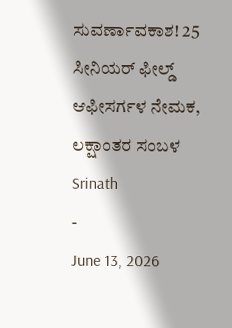ಸುವರ್ಣಾವಕಾಶ! 25 ಸೀನಿಯರ್ ಫೀಲ್ಡ್ ಆಫೀಸರ್ಗಳ ನೇಮಕ, ಲಕ್ಷಾಂತರ ಸಂಬಳ
Srinath
-
June 13, 2026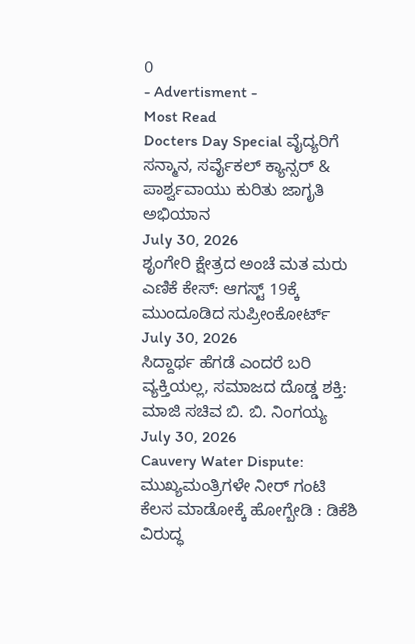0
- Advertisment -
Most Read
Docters Day Special ವೈದ್ಯರಿಗೆ ಸನ್ಮಾನ, ಸರ್ವೈಕಲ್ ಕ್ಯಾನ್ಸರ್ & ಪಾರ್ಶ್ವವಾಯು ಕುರಿತು ಜಾಗೃತಿ ಅಭಿಯಾನ
July 30, 2026
ಶೃಂಗೇರಿ ಕ್ಷೇತ್ರದ ಅಂಚೆ ಮತ ಮರು ಎಣಿಕೆ ಕೇಸ್: ಆಗಸ್ಟ್ 19ಕ್ಕೆ ಮುಂದೂಡಿದ ಸುಪ್ರೀಂಕೋರ್ಟ್
July 30, 2026
ಸಿದ್ದಾರ್ಥ ಹೆಗಡೆ ಎಂದರೆ ಬರಿ ವ್ಯಕ್ತಿಯಲ್ಲ, ಸಮಾಜದ ದೊಡ್ಡ ಶಕ್ತಿ: ಮಾಜಿ ಸಚಿವ ಬಿ. ಬಿ. ನಿಂಗಯ್ಯ
July 30, 2026
Cauvery Water Dispute: ಮುಖ್ಯಮಂತ್ರಿಗಳೇ ನೀರ್ ಗಂಟಿ ಕೆಲಸ ಮಾಡೋಕ್ಕೆ ಹೋಗ್ಬೇಡಿ : ಡಿಕೆಶಿ ವಿರುದ್ಧ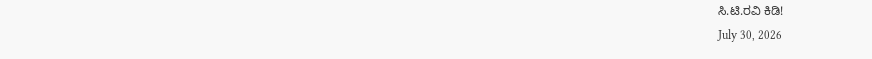ಸಿ.ಟಿ.ರವಿ ಕಿಡಿ!
July 30, 2026